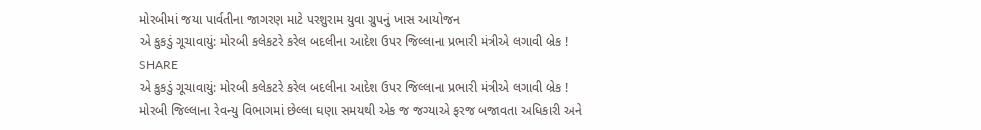મોરબીમાં જયા પાર્વતીના જાગરણ માટે પરશુરામ યુવા ગ્રુપનું ખાસ આયોજન
એ કુકડું ગૂચાવાયું: મોરબી કલેકટરે કરેલ બદલીના આદેશ ઉપર જિલ્લાના પ્રભારી મંત્રીએ લગાવી બ્રેક !
SHARE
એ કુકડું ગૂચાવાયું: મોરબી કલેકટરે કરેલ બદલીના આદેશ ઉપર જિલ્લાના પ્રભારી મંત્રીએ લગાવી બ્રેક !
મોરબી જિલ્લાના રેવન્યુ વિભાગમાં છેલ્લા ઘણા સમયથી એક જ જગ્યાએ ફરજ બજાવતા અધિકારી અને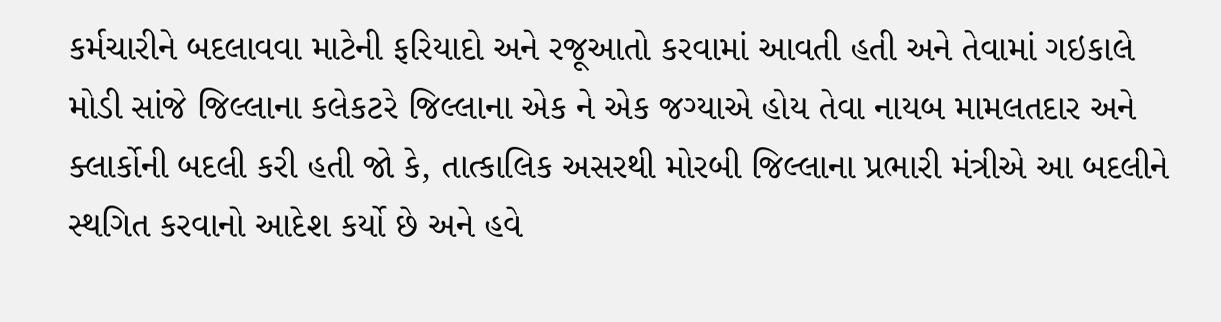કર્મચારીને બદલાવવા માટેની ફરિયાદો અને રજૂઆતો કરવામાં આવતી હતી અને તેવામાં ગઇકાલે મોડી સાંજે જિલ્લાના કલેકટરે જિલ્લાના એક ને એક જગ્યાએ હોય તેવા નાયબ મામલતદાર અને ક્લાર્કોની બદલી કરી હતી જો કે, તાત્કાલિક અસરથી મોરબી જિલ્લાના પ્રભારી મંત્રીએ આ બદલીને સ્થગિત કરવાનો આદેશ કર્યો છે અને હવે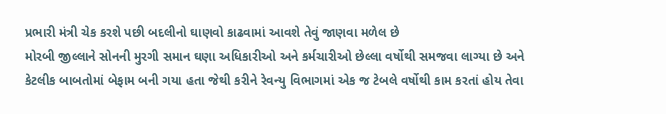પ્રભારી મંત્રી ચેક કરશે પછી બદલીનો ઘાણવો કાઢવામાં આવશે તેવું જાણવા મળેલ છે
મોરબી જીલ્લાને સોનની મુરગી સમાન ઘણા અધિકારીઓ અને કર્મચારીઓ છેલ્લા વર્ષોથી સમજવા લાગ્યા છે અને કેટલીક બાબતોમાં બેફામ બની ગયા હતા જેથી કરીને રેવન્યુ વિભાગમાં એક જ ટેબલે વર્ષોથી કામ કરતાં હોય તેવા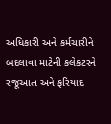અધિકારી અને કર્મચારીને બદલાવા માટેની કલેકટરને રજૂઆત અને ફરિયાદ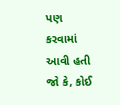પણ કરવામાં આવી હતી જો કે, કોઈ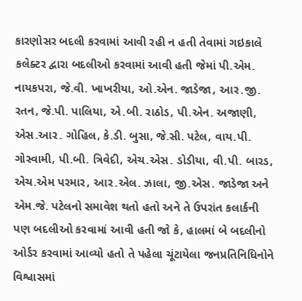કારણોસર બદલી કરવામાં આવી રહી ન હતી તેવામાં ગઇકાલે કલેક્ટર દ્વારા બદલીઓ કરવામાં આવી હતી જેમાં પી.એમ. નાયકપરા, જે.વી. ખાખરીયા, ઓ.એન. જાડેજા, આર.જી. રતન, જે.પી. પાલિયા, એ.બી. રાઠોડ, પી.એન. અજાણી, એસ.આર. ગોહિલ, કે.ડી. બુસા, જે.સી. પટેલ, વાય.પી. ગોસ્વામી, પી.બી. ત્રિવેદી, એચ.એસ. ડોડીયા, વી.પી. બારડ, એચ.એમ પરમાર, આર.એલ. ઝાલા, જી.એસ. જાડેજા અને એમ.જે. પટેલનો સમાવેશ થતો હતો અને તે ઉપરાંત કલાર્કની પણ બદલીઓ કરવામાં આવી હતી જો કે, હાલમાં બે બદલીનો ઓર્ડર કરવામાં આવ્યો હતો તે પહેલા ચૂંટાયેલા જનપ્રતિનિધિનોને વિશ્વાસમાં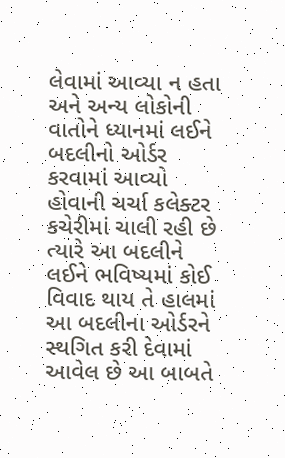લેવામાં આવ્યા ન હતા અને અન્ય લોકોની વાતોને ધ્યાનમાં લઈને બદલીનો ઓર્ડર કરવામાં આવ્યો હોવાની ચર્ચા કલેક્ટર કચેરીમાં ચાલી રહી છે ત્યારે આ બદલીને લઈને ભવિષ્યમાં કોઈ વિવાદ થાય તે હાલમાં આ બદલીના ઓર્ડરને સ્થગિત કરી દેવામાં આવેલ છે આ બાબતે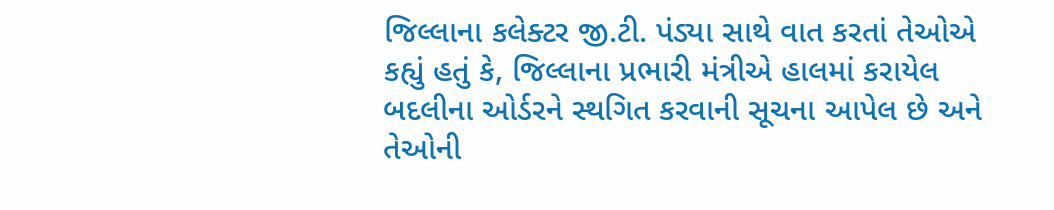જિલ્લાના કલેક્ટર જી.ટી. પંડ્યા સાથે વાત કરતાં તેઓએ કહ્યું હતું કે, જિલ્લાના પ્રભારી મંત્રીએ હાલમાં કરાયેલ બદલીના ઓર્ડરને સ્થગિત કરવાની સૂચના આપેલ છે અને તેઓની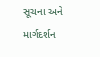સૂચના અને માર્ગદર્શન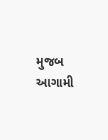મુજબ આગામી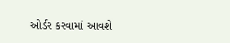ઓર્ડર કરવામાં આવશે